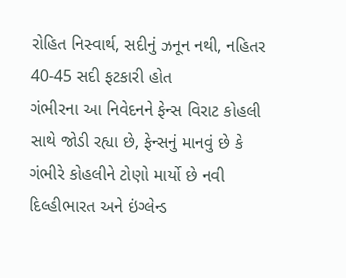રોહિત નિસ્વાર્થ, સદીનું ઝનૂન નથી, નહિતર 40-45 સદી ફટકારી હોત
ગંભીરના આ નિવેદનને ફેન્સ વિરાટ કોહલી સાથે જોડી રહ્યા છે, ફેન્સનું માનવું છે કે ગંભીરે કોહલીને ટોણો માર્યો છે નવી દિલ્હીભારત અને ઇંગ્લેન્ડ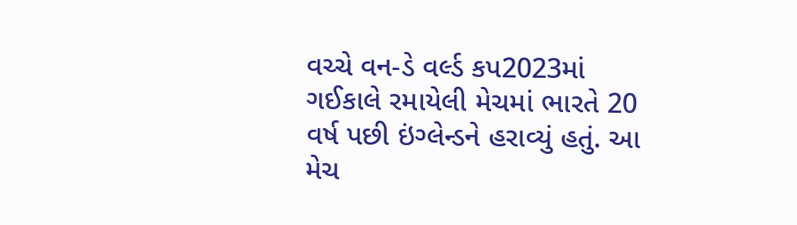વચ્ચે વન-ડે વર્લ્ડ કપ2023માં ગઈકાલે રમાયેલી મેચમાં ભારતે 20 વર્ષ પછી ઇંગ્લેન્ડને હરાવ્યું હતું. આ મેચ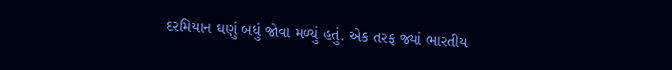દરમિયાન ઘણું બધું જોવા મળ્યું હતું. એક તરફ જ્યાં ભારતીય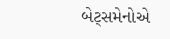બેટ્સમેનોએ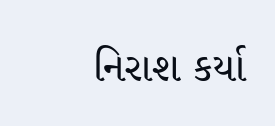નિરાશ કર્યા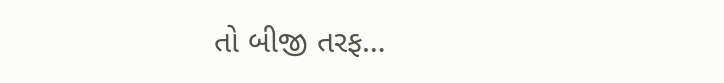તો બીજી તરફ…